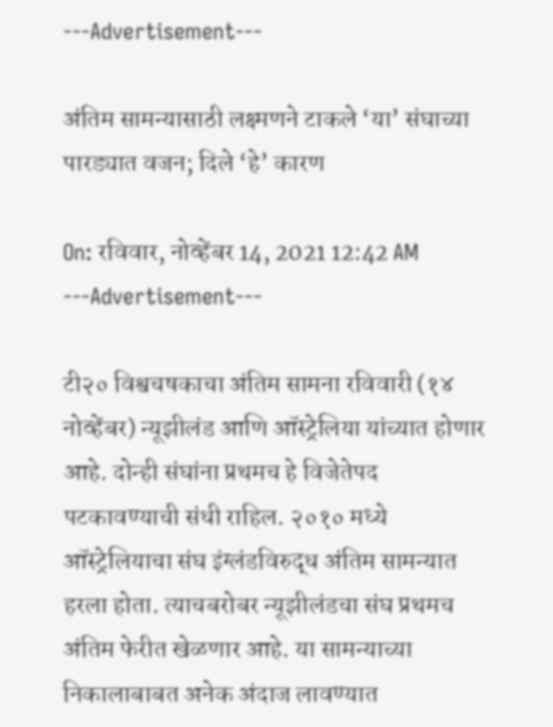---Advertisement---

अंतिम सामन्यासाठी लक्ष्मणने टाकले ‘या’ संघाच्या पारड्यात वजन; दिले ‘हे’ कारण

On: रविवार, नोव्हेंबर 14, 2021 12:42 AM
---Advertisement---

टी२० विश्वचषकाचा अंतिम सामना रविवारी (१४ नोव्हेंबर) न्यूझीलंड आणि ऑस्ट्रेलिया यांच्यात होणार आहे. दोन्ही संघांना प्रथमच हे विजेतेपद पटकावण्याची संधी राहिल. २०१० मध्ये ऑस्ट्रेलियाचा संघ इंग्लंडविरुद्ध अंतिम सामन्यात हरला होता. त्याचबरोबर न्यूझीलंडचा संघ प्रथमच अंतिम फेरीत खेळणार आहे. या सामन्याच्या निकालाबाबत अनेक अंदाज लावण्यात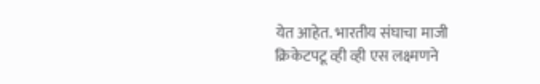येत आहेत. भारतीय संघाचा माजी क्रिकेटपटू व्ही व्ही एस लक्ष्मणने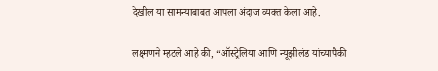देखील या सामन्याबाबत आपला अंदाज व्यक्त केला आहे.

लक्ष्मणने म्हटले आहे की, “ऑस्ट्रेलिया आणि न्यूझीलंड यांच्यापैकी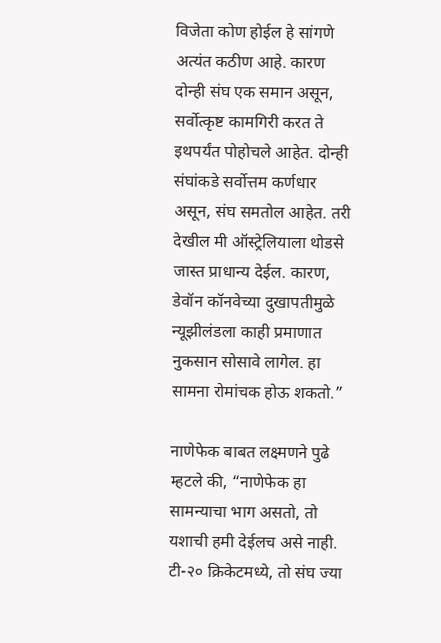विजेता कोण होईल हे सांगणे अत्यंत कठीण आहे. कारण दोन्ही संघ एक समान असून, सर्वोत्कृष्ट कामगिरी करत ते इथपर्यंत पोहोचले आहेत. दोन्ही संघांकडे सर्वोत्तम कर्णधार असून, संघ समतोल आहेत. तरी देखील मी ऑस्ट्रेलियाला थोडसे जास्त प्राधान्य देईल. कारण, डेवॉन कॉनवेच्या दुखापतीमुळे न्यूझीलंडला काही प्रमाणात नुकसान सोसावे लागेल. हा सामना रोमांचक होऊ शकतो.”

नाणेफेक बाबत लक्ष्मणने पुढे म्हटले की, “नाणेफेक हा सामन्याचा भाग असतो, तो यशाची हमी देईलच असे नाही. टी-२० क्रिकेटमध्ये, तो संघ ज्या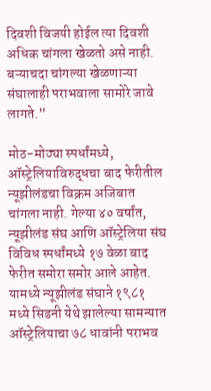दिवशी विजयी होईल त्या दिवशी अधिक चांगला खेळतो असे नाही. बऱ्याचदा चांगल्या खेळणाऱ्या संघालाही पराभवाला सामोरे जावे लागते.”

मोठ-मोठ्या स्पर्धांमध्ये, ऑस्ट्रेलियाविरुद्धचा बाद फेरीतील न्यूझीलंडचा विक्रम अजिबात चांगला नाही. गेल्या ४० वर्षांत, न्यूझीलंड संघ आणि ऑस्ट्रेलिया संघ विविध स्पर्धांमध्ये १७ वेळा बाद फेरीत समोरा समोर आले आहेत. यामध्ये न्यूझीलंड संघाने १९८१ मध्ये सिडनी येथे झालेल्या सामन्यात ऑस्ट्रेलियाचा ७८ धावांनी पराभव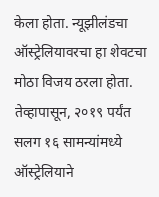केला होता. न्यूझीलंडचा ऑस्ट्रेलियावरचा हा शेवटचा मोठा विजय ठरला होता. तेव्हापासून, २०१९ पर्यंत सलग १६ सामन्यांमध्ये ऑस्ट्रेलियाने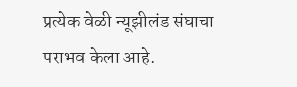प्रत्येक वेळी न्यूझीलंड संघाचा पराभव केला आहे.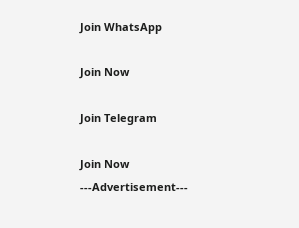Join WhatsApp

Join Now

Join Telegram

Join Now
---Advertisement---